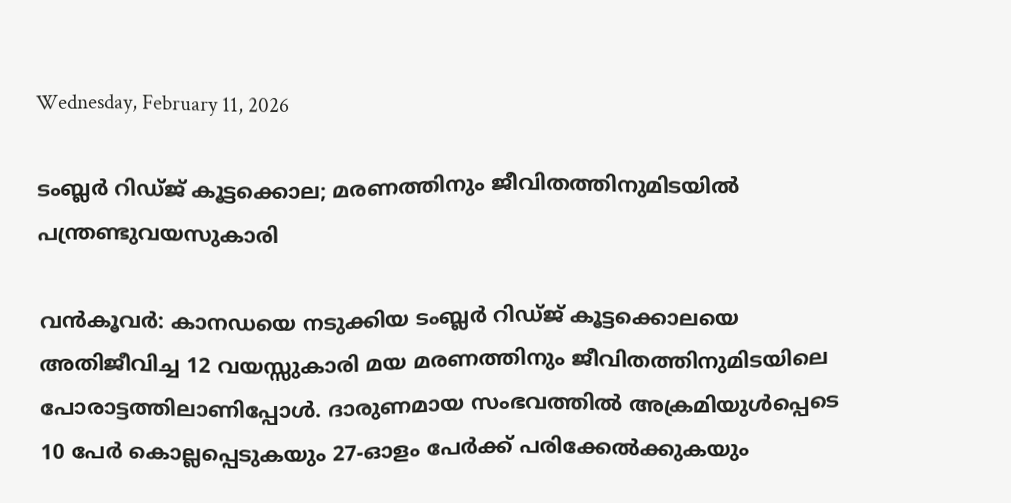Wednesday, February 11, 2026

ടംബ്ലർ റിഡ്ജ് കൂട്ടക്കൊല; മരണത്തിനും ജീവിതത്തിനുമിടയിൽ പന്ത്രണ്ടുവയസുകാരി

വൻകൂവർ: കാനഡയെ നടുക്കിയ ടംബ്ലർ റിഡ്ജ് കൂട്ടക്കൊലയെ അതിജീവിച്ച 12 വയസ്സുകാരി മയ മരണത്തിനും ജീവിതത്തിനുമിടയിലെ പോരാട്ടത്തിലാണിപ്പോൾ. ദാരുണമായ സംഭവത്തിൽ അക്രമിയുൾപ്പെടെ 10 പേർ കൊല്ലപ്പെടുകയും 27-ഓളം പേർക്ക് പരിക്കേൽക്കുകയും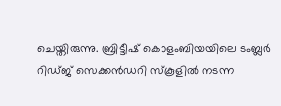ചെയ്തിരുന്നു. ബ്രിട്ടീഷ്‌ കൊളംബിയയിലെ ടംബ്ലർ റിഡ്ജ് സെക്കൻഡറി സ്‌കൂളിൽ നടന്ന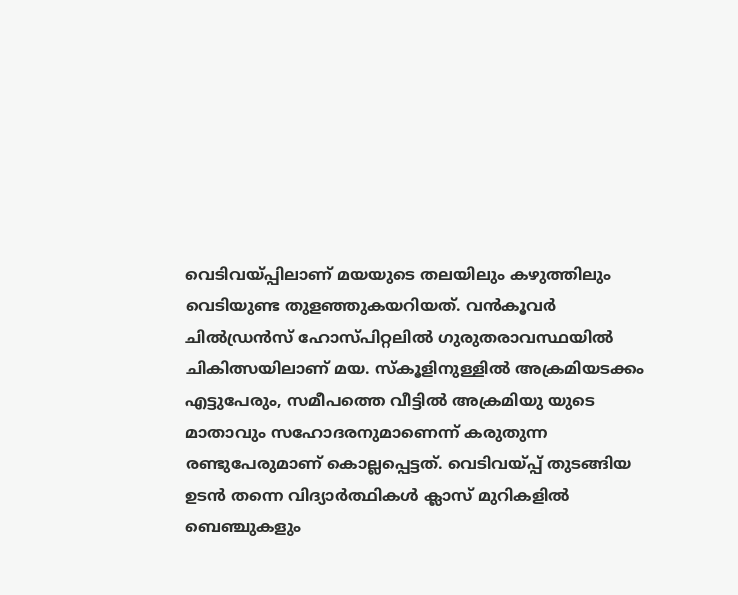വെടിവയ്പ്പിലാണ്‌ മയയുടെ തലയിലും കഴുത്തിലും വെടിയുണ്ട തുളഞ്ഞുകയറിയത്‌. വൻകൂവർ ചിൽഡ്രൻസ് ഹോസ്പിറ്റലിൽ ഗുരുതരാവസ്ഥയിൽ ചികിത്സയിലാണ് മയ. സ്‌കൂളിനുള്ളിൽ അക്രമിയടക്കം എട്ടുപേരും, സമീപത്തെ വീട്ടിൽ അക്രമിയു യുടെ മാതാവും സഹോദരനുമാണെന്ന് കരുതുന്ന രണ്ടുപേരുമാണ്‌ കൊല്ലപ്പെട്ടത്‌. വെടിവയ്പ്പ് തുടങ്ങിയ ഉടൻ തന്നെ വിദ്യാർത്ഥികൾ ക്ലാസ് മുറികളിൽ ബെഞ്ചുകളും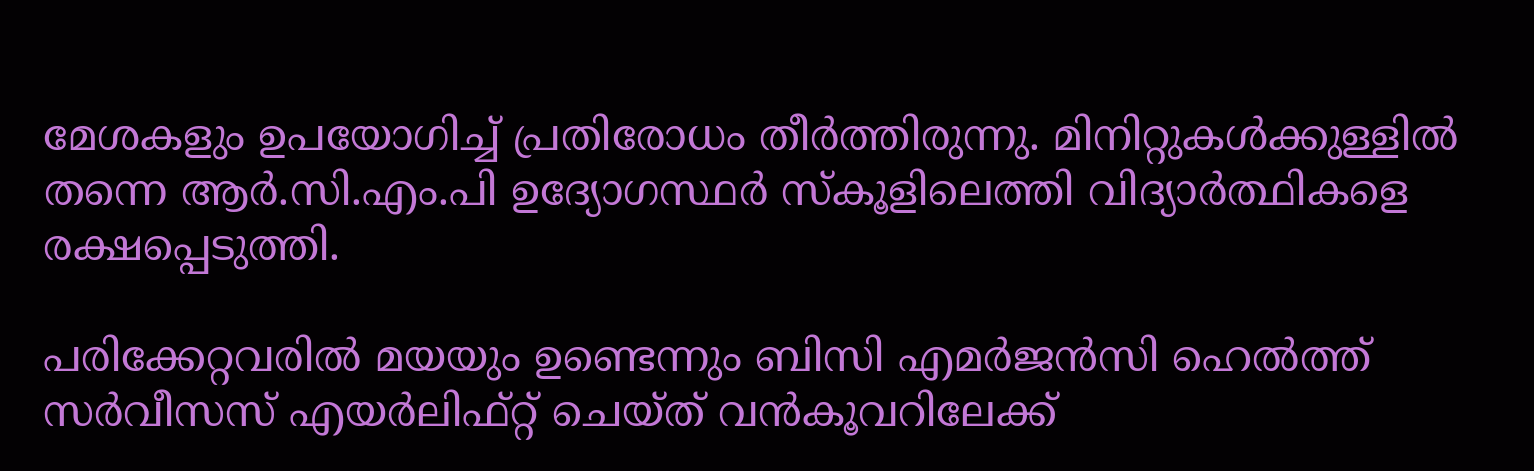മേശകളും ഉപയോഗിച്ച് പ്രതിരോധം തീർത്തിരുന്നു. മിനിറ്റുകൾക്കുള്ളിൽ തന്നെ ആർ.സി.എം.പി ഉദ്യോഗസ്ഥർ സ്‌കൂളിലെത്തി വിദ്യാര്‍ത്ഥികളെ രക്ഷപ്പെടുത്തി.

പരിക്കേറ്റവരിൽ മയയും ഉണ്ടെന്നും ബിസി എമർജൻസി ഹെൽത്ത് സർവീസസ് എയർലിഫ്റ്റ് ചെയ്ത് വൻകൂവറിലേക്ക്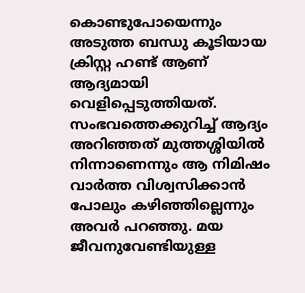കൊണ്ടുപോയെന്നും അടുത്ത ബന്ധു കൂടിയായ ക്രിസ്റ്റ ഹണ്ട് ആണ്‌ ആദ്യമായി വെളിപ്പെടുത്തിയത്‌. സംഭവത്തെക്കുറിച്ച് ആദ്യം അറിഞ്ഞത്‌ മുത്തശ്ശിയിൽ നിന്നാണെന്നും ആ നിമിഷം വാർത്ത വിശ്വസിക്കാൻ പോലും കഴിഞ്ഞില്ലെന്നും അവർ പറഞ്ഞു. മയ ജീവനുവേണ്ടിയുള്ള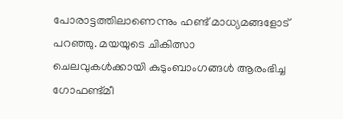പോരാട്ടത്തിലാണെന്നും ഹണ്ട്‌ മാധ്യമങ്ങളോട്‌ പറഞ്ഞു. മയയുടെ ചികിത്സാ ചെലവുകൾക്കായി കുടുംബാംഗങ്ങൾ ആരംഭിച്ച ഗോഫണ്ട്മീ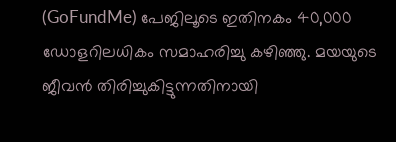(GoFundMe) പേജിലൂടെ ഇതിനകം 40,000 ഡോളറിലധികം സമാഹരിച്ചു കഴിഞ്ഞു. മയയുടെ ജീവൻ തിരിച്ചുകിട്ടുന്നതിനായി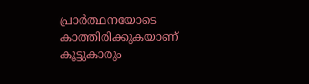പ്രാർത്ഥനയോടെ കാത്തിരിക്കുകയാണ് കൂട്ടുകാരും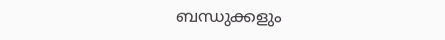ബന്ധുക്കളും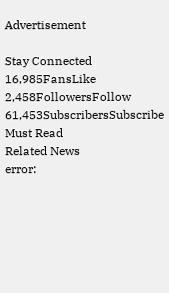Advertisement

Stay Connected
16,985FansLike
2,458FollowersFollow
61,453SubscribersSubscribe
Must Read
Related News
error: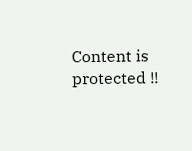Content is protected !!